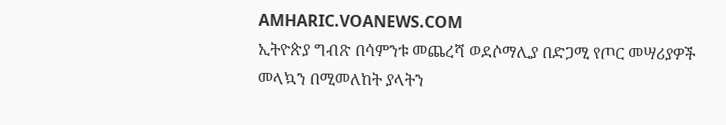AMHARIC.VOANEWS.COM
ኢትዮጵያ ግብጽ በሳምንቱ መጨረሻ ወደሶማሊያ በድጋሚ የጦር መሣሪያዎች መላኳን በሚመለከት ያላትን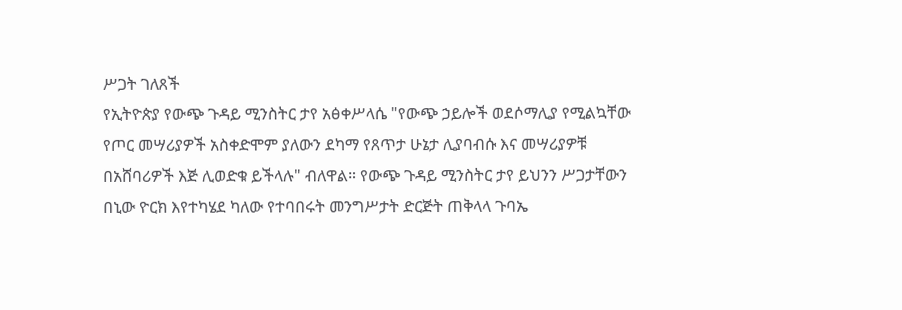ሥጋት ገለጸች
የኢትዮጵያ የውጭ ጉዳይ ሚንስትር ታየ አፅቀሥላሴ "የውጭ ኃይሎች ወደሶማሊያ የሚልኳቸው የጦር መሣሪያዎች አስቀድሞም ያለውን ደካማ የጸጥታ ሁኔታ ሊያባብሱ እና መሣሪያዎቹ በአሸባሪዎች እጅ ሊወድቁ ይችላሉ" ብለዋል። የውጭ ጉዳይ ሚንስትር ታየ ይህንን ሥጋታቸውን በኒው ዮርክ እየተካሄደ ካለው የተባበሩት መንግሥታት ድርጅት ጠቅላላ ጉባኤ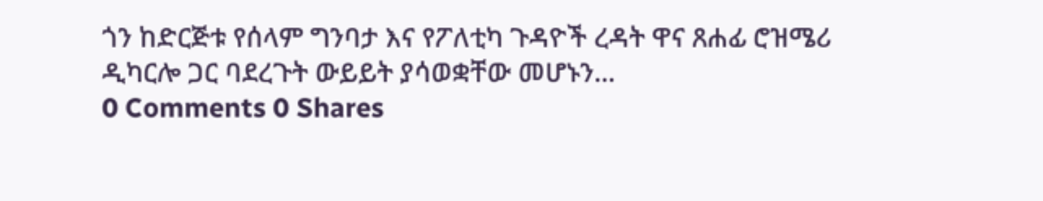ጎን ከድርጅቱ የሰላም ግንባታ እና የፖለቲካ ጉዳዮች ረዳት ዋና ጸሐፊ ሮዝሜሪ ዲካርሎ ጋር ባደረጉት ውይይት ያሳወቋቸው መሆኑን...
0 Comments 0 Shares